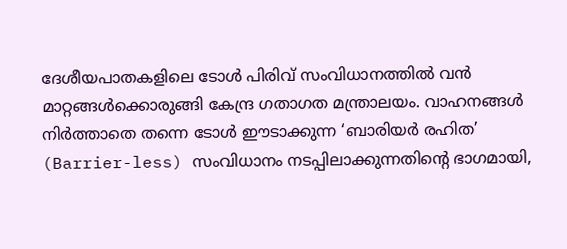ദേശീയപാതകളിലെ ടോൾ പിരിവ് സംവിധാനത്തിൽ വൻ മാറ്റങ്ങൾക്കൊരുങ്ങി കേന്ദ്ര ഗതാഗത മന്ത്രാലയം. വാഹനങ്ങൾ നിർത്താതെ തന്നെ ടോൾ ഈടാക്കുന്ന ‘ബാരിയർ രഹിത’ (Barrier-less) സംവിധാനം നടപ്പിലാക്കുന്നതിന്റെ ഭാഗമായി,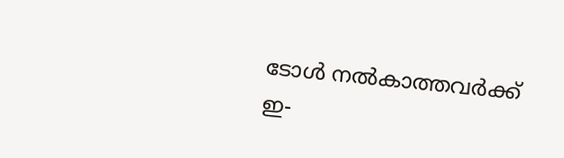ടോൾ നൽകാത്തവർക്ക് ഇ-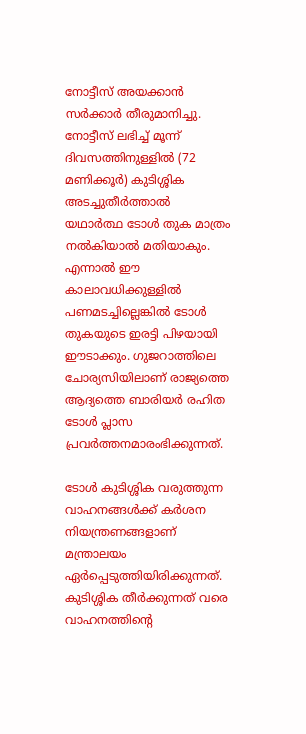നോട്ടീസ് അയക്കാൻ സർക്കാർ തീരുമാനിച്ചു. നോട്ടീസ് ലഭിച്ച് മൂന്ന് ദിവസത്തിനുള്ളിൽ (72 മണിക്കൂർ) കുടിശ്ശിക അടച്ചുതീർത്താൽ യഥാർത്ഥ ടോൾ തുക മാത്രം നൽകിയാൽ മതിയാകും. എന്നാൽ ഈ കാലാവധിക്കുള്ളിൽ പണമടച്ചില്ലെങ്കിൽ ടോൾ തുകയുടെ ഇരട്ടി പിഴയായി ഈടാക്കും. ഗുജറാത്തിലെ ചോര്യസിയിലാണ് രാജ്യത്തെ ആദ്യത്തെ ബാരിയർ രഹിത ടോൾ പ്ലാസ പ്രവർത്തനമാരംഭിക്കുന്നത്.

ടോൾ കുടിശ്ശിക വരുത്തുന്ന വാഹനങ്ങൾക്ക് കർശന നിയന്ത്രണങ്ങളാണ് മന്ത്രാലയം ഏർപ്പെടുത്തിയിരിക്കുന്നത്. കുടിശ്ശിക തീർക്കുന്നത് വരെ വാഹനത്തിന്റെ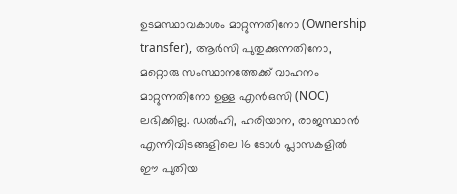ഉടമസ്ഥാവകാശം മാറ്റുന്നതിനോ (Ownership transfer), ആർസി പുതുക്കുന്നതിനോ, മറ്റൊരു സംസ്ഥാനത്തേക്ക് വാഹനം മാറ്റുന്നതിനോ ഉള്ള എൻഒസി (NOC) ലഭിക്കില്ല. ഡൽഹി, ഹരിയാന, രാജസ്ഥാൻ എന്നിവിടങ്ങളിലെ 16 ടോൾ പ്ലാസകളിൽ ഈ പുതിയ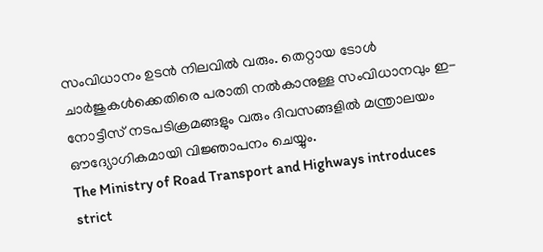സംവിധാനം ഉടൻ നിലവിൽ വരും. തെറ്റായ ടോൾ ചാർജുകൾക്കെതിരെ പരാതി നൽകാനുള്ള സംവിധാനവും ഇ-നോട്ടീസ് നടപടിക്രമങ്ങളും വരും ദിവസങ്ങളിൽ മന്ത്രാലയം ഔദ്യോഗികമായി വിജ്ഞാപനം ചെയ്യും.
The Ministry of Road Transport and Highways introduces strict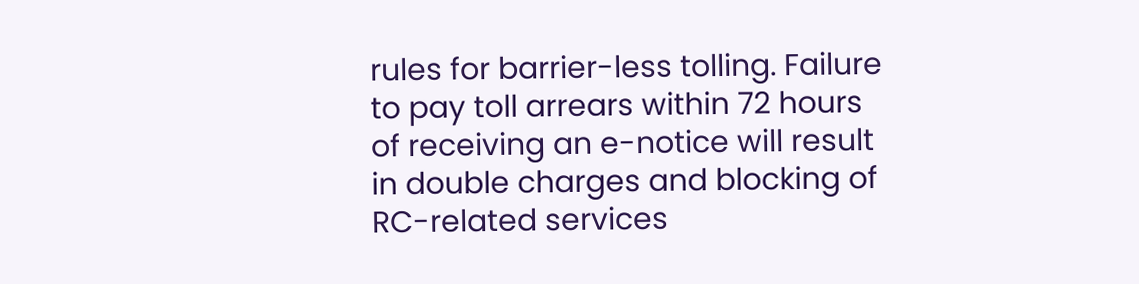rules for barrier-less tolling. Failure to pay toll arrears within 72 hours of receiving an e-notice will result in double charges and blocking of RC-related services